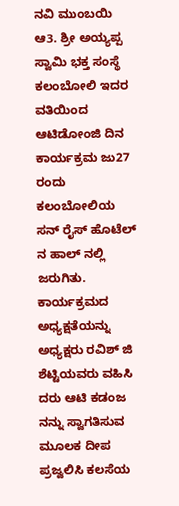ನವಿ ಮುಂಬಯಿ ಆ3. ಶ್ರೀ ಅಯ್ಯಪ್ಪ ಸ್ವಾಮಿ ಭಕ್ತ ಸಂಸ್ಥೆ ಕಲಂಬೋಲಿ ಇದರ ವತಿಯಿಂದ ಆಟಿಡೋಂಜಿ ದಿನ ಕಾರ್ಯಕ್ರಮ ಜು27 ರಂದು ಕಲಂಬೋಲಿಯ ಸನ್ ರೈಸ್ ಹೊಟೆಲ್ ನ ಹಾಲ್ ನಲ್ಲಿ ಜರುಗಿತು. ಕಾರ್ಯಕ್ರಮದ ಅಧ್ಯಕ್ಷತೆಯನ್ನು ಅಧ್ಯಕ್ಷರು ರವಿಶ್ ಜಿ ಶೆಟ್ಟಿಯವರು ವಹಿಸಿ ದರು ಆಟಿ ಕಡಂಜ ನನ್ನು ಸ್ವಾಗತಿಸುವ ಮೂಲಕ ದೀಪ ಪ್ರಜ್ವಲಿಸಿ ಕಲಸೆಯ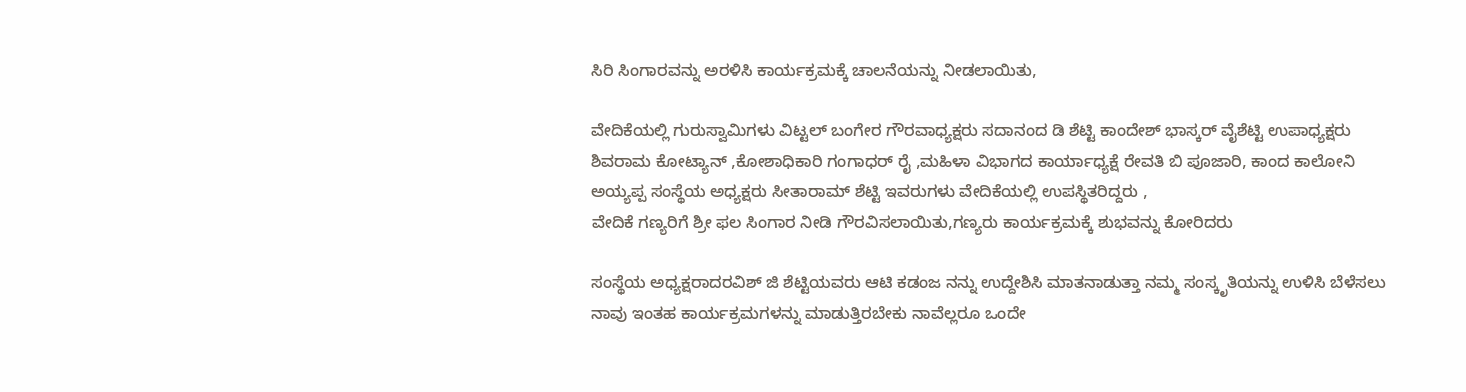ಸಿರಿ ಸಿಂಗಾರವನ್ನು ಅರಳಿಸಿ ಕಾರ್ಯಕ್ರಮಕ್ಕೆ ಚಾಲನೆಯನ್ನು ನೀಡಲಾಯಿತು,

ವೇದಿಕೆಯಲ್ಲಿ ಗುರುಸ್ವಾಮಿಗಳು ವಿಟ್ಟಲ್ ಬಂಗೇರ ಗೌರವಾಧ್ಯಕ್ಷರು ಸದಾನಂದ ಡಿ ಶೆಟ್ಟಿ ಕಾಂದೇಶ್ ಭಾಸ್ಕರ್ ವೈಶೆಟ್ಟಿ ಉಪಾಧ್ಯಕ್ಷರು ಶಿವರಾಮ ಕೋಟ್ಯಾನ್ ,ಕೋಶಾಧಿಕಾರಿ ಗಂಗಾಧರ್ ರೈ ,ಮಹಿಳಾ ವಿಭಾಗದ ಕಾರ್ಯಾಧ್ಯಕ್ಷೆ ರೇವತಿ ಬಿ ಪೂಜಾರಿ, ಕಾಂದ ಕಾಲೋನಿ ಅಯ್ಯಪ್ಪ ಸಂಸ್ಥೆಯ ಅಧ್ಯಕ್ಷರು ಸೀತಾರಾಮ್ ಶೆಟ್ಟಿ ಇವರುಗಳು ವೇದಿಕೆಯಲ್ಲಿ ಉಪಸ್ಥಿತರಿದ್ದರು ,
ವೇದಿಕೆ ಗಣ್ಯರಿಗೆ ಶ್ರೀ ಫಲ ಸಿಂಗಾರ ನೀಡಿ ಗೌರವಿಸಲಾಯಿತು,ಗಣ್ಯರು ಕಾರ್ಯಕ್ರಮಕ್ಕೆ ಶುಭವನ್ನು ಕೋರಿದರು

ಸಂಸ್ಥೆಯ ಅಧ್ಯಕ್ಷರಾದರವಿಶ್ ಜಿ ಶೆಟ್ಟಿಯವರು ಆಟಿ ಕಡಂಜ ನನ್ನು ಉದ್ದೇಶಿಸಿ ಮಾತನಾಡುತ್ತಾ ನಮ್ಮ ಸಂಸ್ಕೃತಿಯನ್ನು ಉಳಿಸಿ ಬೆಳೆಸಲು ನಾವು ಇಂತಹ ಕಾರ್ಯಕ್ರಮಗಳನ್ನು ಮಾಡುತ್ತಿರಬೇಕು ನಾವೆಲ್ಲರೂ ಒಂದೇ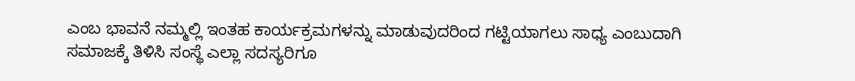ಎಂಬ ಭಾವನೆ ನಮ್ಮಲ್ಲಿ ಇಂತಹ ಕಾರ್ಯಕ್ರಮಗಳನ್ನು ಮಾಡುವುದರಿಂದ ಗಟ್ಟಿಯಾಗಲು ಸಾಧ್ಯ ಎಂಬುದಾಗಿ ಸಮಾಜಕ್ಕೆ ತಿಳಿಸಿ ಸಂಸ್ಥೆ ಎಲ್ಲಾ ಸದಸ್ಯರಿಗೂ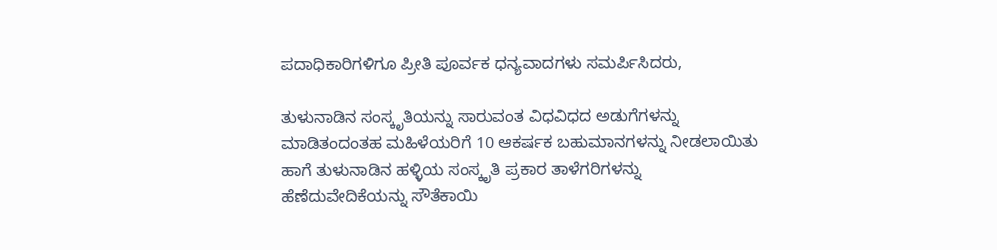ಪದಾಧಿಕಾರಿಗಳಿಗೂ ಪ್ರೀತಿ ಪೂರ್ವಕ ಧನ್ಯವಾದಗಳು ಸಮರ್ಪಿಸಿದರು,

ತುಳುನಾಡಿನ ಸಂಸ್ಕೃತಿಯನ್ನು ಸಾರುವಂತ ವಿಧವಿಧದ ಅಡುಗೆಗಳನ್ನು ಮಾಡಿತಂದಂತಹ ಮಹಿಳೆಯರಿಗೆ 10 ಆಕರ್ಷಕ ಬಹುಮಾನಗಳನ್ನು ನೀಡಲಾಯಿತು ಹಾಗೆ ತುಳುನಾಡಿನ ಹಳ್ಳಿಯ ಸಂಸ್ಕೃತಿ ಪ್ರಕಾರ ತಾಳೆಗರಿಗಳನ್ನು ಹೆಣೆದುವೇದಿಕೆಯನ್ನು ಸೌತೆಕಾಯಿ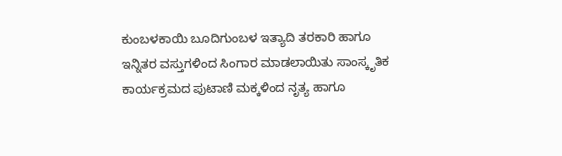ಕುಂಬಳಕಾಯಿ ಬೂದಿಗುಂಬಳ ಇತ್ಯಾದಿ ತರಕಾರಿ ಹಾಗೂ ಇನ್ನಿತರ ವಸ್ತುಗಳಿಂದ ಸಿಂಗಾರ ಮಾಡಲಾಯಿತು ಸಾಂಸ್ಕೃತಿಕ ಕಾರ್ಯಕ್ರಮದ ಪುಟಾಣಿ ಮಕ್ಕಳಿಂದ ನೃತ್ಯ ಹಾಗೂ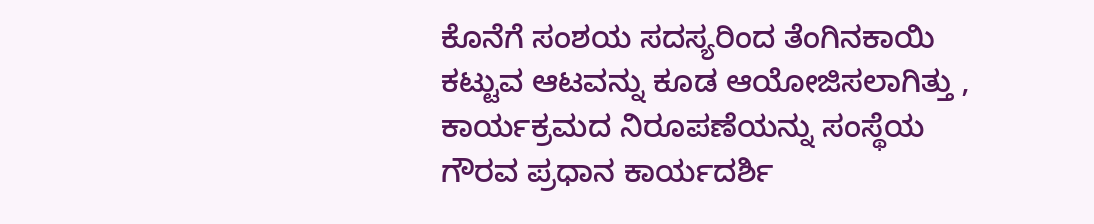ಕೊನೆಗೆ ಸಂಶಯ ಸದಸ್ಯರಿಂದ ತೆಂಗಿನಕಾಯಿ ಕಟ್ಟುವ ಆಟವನ್ನು ಕೂಡ ಆಯೋಜಿಸಲಾಗಿತ್ತು , ಕಾರ್ಯಕ್ರಮದ ನಿರೂಪಣೆಯನ್ನು ಸಂಸ್ಥೆಯ ಗೌರವ ಪ್ರಧಾನ ಕಾರ್ಯದರ್ಶಿ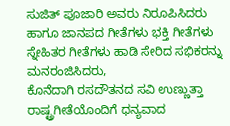ಸುಜಿತ್ ಪೂಜಾರಿ ಅವರು ನಿರೂಪಿಸಿದರು ಹಾಗೂ ಜಾನಪದ ಗೀತೆಗಳು ಭಕ್ತಿ ಗೀತೆಗಳು ಸ್ನೇಹಿತರ ಗೀತೆಗಳು ಹಾಡಿ ಸೇರಿದ ಸಭಿಕರನ್ನು ಮನರಂಜಿಸಿದರು,
ಕೊನೆದಾಗಿ ರಸದೌತನದ ಸವಿ ಉಣ್ಣುತ್ತಾ ರಾಷ್ಟ್ರಗೀತೆಯೊಂದಿಗೆ ಧನ್ಯವಾದ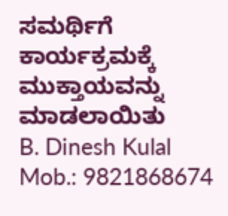ಸಮರ್ಥಿಗೆ ಕಾರ್ಯಕ್ರಮಕ್ಕೆ ಮುಕ್ತಾಯವನ್ನು ಮಾಡಲಾಯಿತು
B. Dinesh Kulal
Mob.: 9821868674